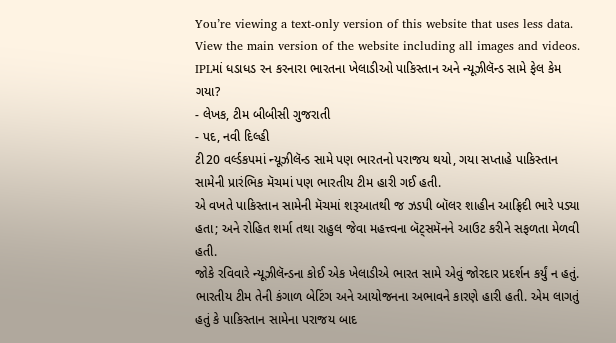You’re viewing a text-only version of this website that uses less data. View the main version of the website including all images and videos.
IPLમાં ધડાધડ રન કરનારા ભારતના ખેલાડીઓ પાકિસ્તાન અને ન્યૂઝીલૅન્ડ સામે ફેલ કેમ ગયા?
- લેખક, ટીમ બીબીસી ગુજરાતી
- પદ, નવી દિલ્હી
ટી20 વર્લ્ડકપમાં ન્યૂઝીલૅન્ડ સામે પણ ભારતનો પરાજય થયો, ગયા સપ્તાહે પાકિસ્તાન સામેની પ્રારંભિક મૅચમાં પણ ભારતીય ટીમ હારી ગઈ હતી.
એ વખતે પાકિસ્તાન સામેની મૅચમાં શરૂઆતથી જ ઝડપી બૉલર શાહીન આફ્રિદી ભારે પડ્યા હતા; અને રોહિત શર્મા તથા રાહુલ જેવા મહત્ત્વના બૅટ્સમૅનને આઉટ કરીને સફળતા મેળવી હતી.
જોકે રવિવારે ન્યૂઝીલૅન્ડના કોઈ એક ખેલાડીએ ભારત સામે એવું જોરદાર પ્રદર્શન કર્યું ન હતું.
ભારતીય ટીમ તેની કંગાળ બેટિંગ અને આયોજનના અભાવને કારણે હારી હતી. એમ લાગતું હતું કે પાકિસ્તાન સામેના પરાજય બાદ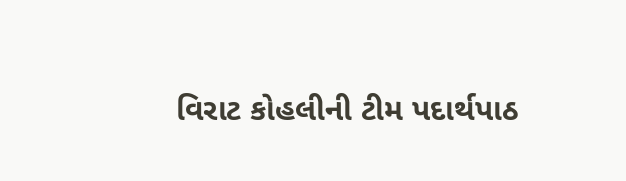વિરાટ કોહલીની ટીમ પદાર્થપાઠ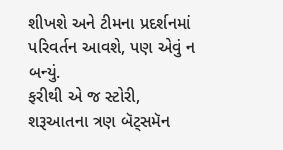શીખશે અને ટીમના પ્રદર્શનમાં પરિવર્તન આવશે, પણ એવું ન બન્યું.
ફરીથી એ જ સ્ટોરી, શરૂઆતના ત્રણ બૅટ્સમૅન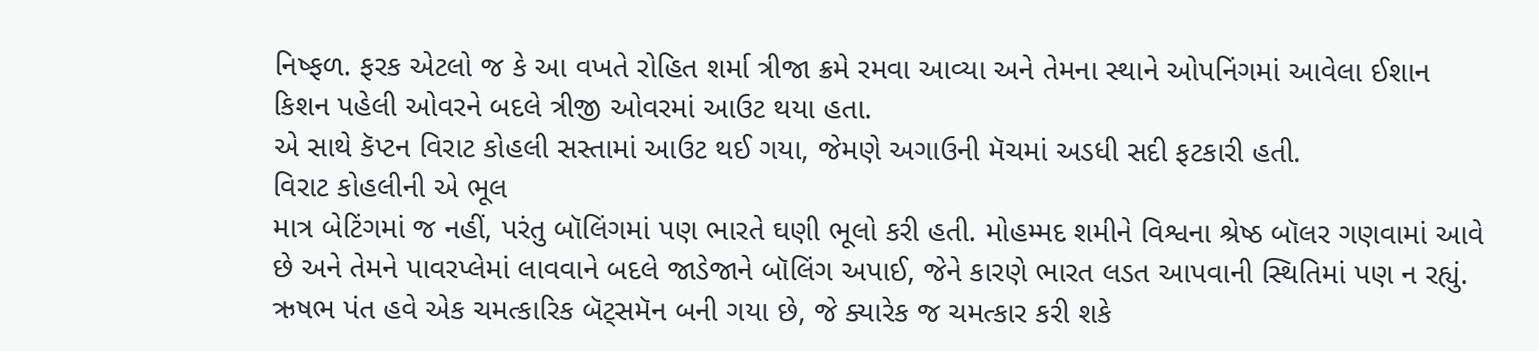નિષ્ફળ. ફરક એટલો જ કે આ વખતે રોહિત શર્મા ત્રીજા ક્રમે રમવા આવ્યા અને તેમના સ્થાને ઓપનિંગમાં આવેલા ઈશાન કિશન પહેલી ઓવરને બદલે ત્રીજી ઓવરમાં આઉટ થયા હતા.
એ સાથે કૅપ્ટન વિરાટ કોહલી સસ્તામાં આઉટ થઈ ગયા, જેમણે અગાઉની મૅચમાં અડધી સદી ફટકારી હતી.
વિરાટ કોહલીની એ ભૂલ
માત્ર બેટિંગમાં જ નહીં, પરંતુ બૉલિંગમાં પણ ભારતે ઘણી ભૂલો કરી હતી. મોહમ્મદ શમીને વિશ્વના શ્રેષ્ઠ બૉલર ગણવામાં આવે છે અને તેમને પાવરપ્લેમાં લાવવાને બદલે જાડેજાને બૉલિંગ અપાઈ, જેને કારણે ભારત લડત આપવાની સ્થિતિમાં પણ ન રહ્યું.
ઋષભ પંત હવે એક ચમત્કારિક બૅટ્સમૅન બની ગયા છે, જે ક્યારેક જ ચમત્કાર કરી શકે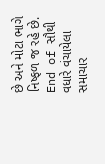છે અને મોટા ભાગે નિષ્ફળ જ રહે છે.
End of સૌથી વધારે વંચાયેલા સમાચાર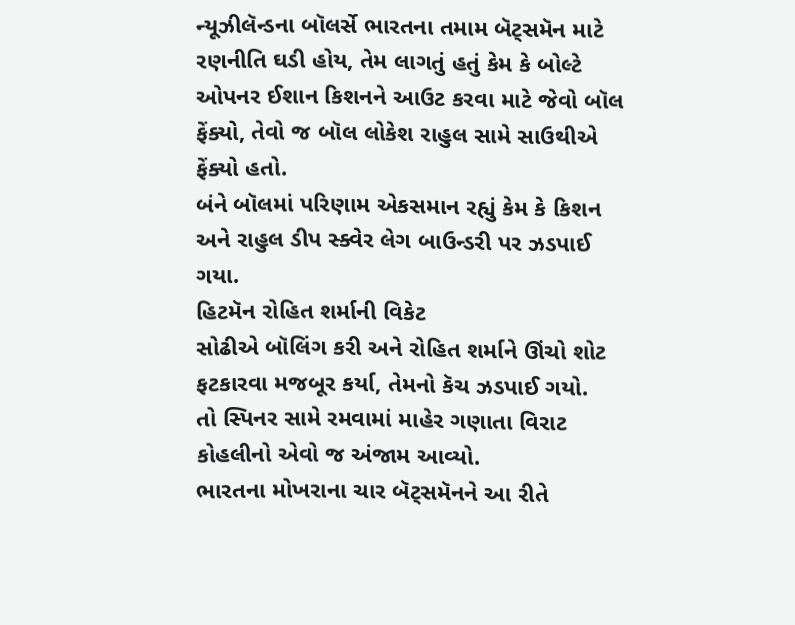ન્યૂઝીલૅન્ડના બૉલર્સે ભારતના તમામ બૅટ્સમૅન માટે રણનીતિ ઘડી હોય, તેમ લાગતું હતું કેમ કે બોલ્ટે ઓપનર ઈશાન કિશનને આઉટ કરવા માટે જેવો બૉલ ફેંક્યો, તેવો જ બૉલ લોકેશ રાહુલ સામે સાઉથીએ ફેંક્યો હતો.
બંને બૉલમાં પરિણામ એકસમાન રહ્યું કેમ કે કિશન અને રાહુલ ડીપ સ્ક્વેર લેગ બાઉન્ડરી પર ઝડપાઈ ગયા.
હિટમૅન રોહિત શર્માની વિકેટ
સોઢીએ બૉલિંગ કરી અને રોહિત શર્માને ઊંચો શોટ ફટકારવા મજબૂર કર્યા, તેમનો કૅચ ઝડપાઈ ગયો.
તો સ્પિનર સામે રમવામાં માહેર ગણાતા વિરાટ કોહલીનો એવો જ અંજામ આવ્યો.
ભારતના મોખરાના ચાર બૅટ્સમૅનને આ રીતે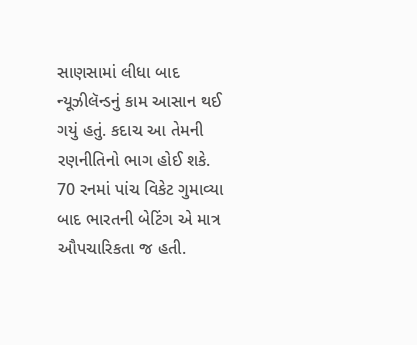સાણસામાં લીધા બાદ ન્યૂઝીલૅન્ડનું કામ આસાન થઈ ગયું હતું. કદાચ આ તેમની રણનીતિનો ભાગ હોઈ શકે.
70 રનમાં પાંચ વિકેટ ગુમાવ્યા બાદ ભારતની બેટિંગ એ માત્ર ઔપચારિકતા જ હતી.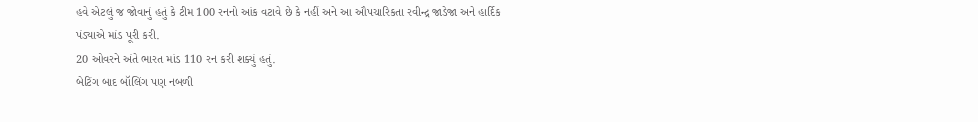હવે એટલું જ જોવાનું હતું કે ટીમ 100 રનનો આંક વટાવે છે કે નહીં અને આ ઔપચારિકતા રવીન્દ્ર જાડેજા અને હાર્દિક પંડ્યાએ માંડ પૂરી કરી.
20 ઓવરને અંતે ભારત માંડ 110 રન કરી શક્યું હતું.
બેટિંગ બાદ બૉલિંગ પણ નબળી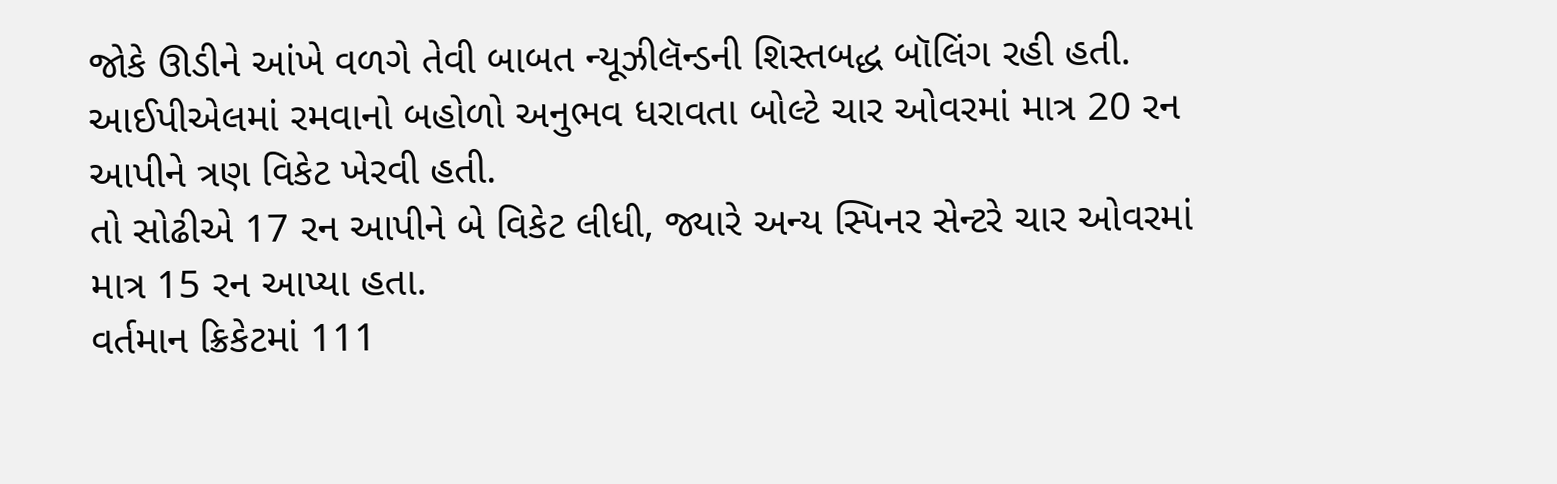જોકે ઊડીને આંખે વળગે તેવી બાબત ન્યૂઝીલૅન્ડની શિસ્તબદ્ધ બૉલિંગ રહી હતી. આઈપીએલમાં રમવાનો બહોળો અનુભવ ધરાવતા બોલ્ટે ચાર ઓવરમાં માત્ર 20 રન આપીને ત્રણ વિકેટ ખેરવી હતી.
તો સોઢીએ 17 રન આપીને બે વિકેટ લીધી, જ્યારે અન્ય સ્પિનર સેન્ટરે ચાર ઓવરમાં માત્ર 15 રન આપ્યા હતા.
વર્તમાન ક્રિકેટમાં 111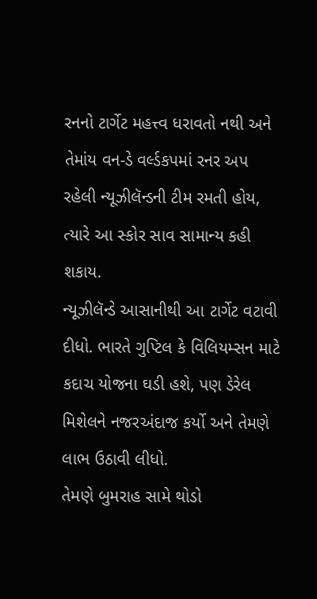રનનો ટાર્ગેટ મહત્ત્વ ધરાવતો નથી અને તેમાંય વન-ડે વર્લ્ડકપમાં રનર અપ રહેલી ન્યૂઝીલૅન્ડની ટીમ રમતી હોય, ત્યારે આ સ્કોર સાવ સામાન્ય કહી શકાય.
ન્યૂઝીલૅન્ડે આસાનીથી આ ટાર્ગેટ વટાવી દીધો. ભારતે ગુપ્ટિલ કે વિલિયમ્સન માટે કદાચ યોજના ઘડી હશે, પણ ડેરેલ મિશેલને નજરઅંદાજ કર્યો અને તેમણે લાભ ઉઠાવી લીધો.
તેમણે બુમરાહ સામે થોડો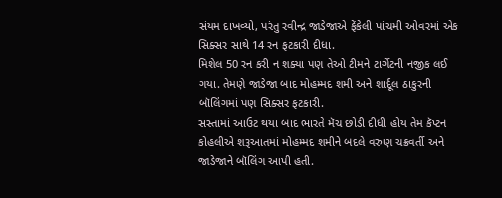સંયમ દાખવ્યો, પરંતુ રવીન્દ્ર જાડેજાએ ફેંકેલી પાંચમી ઓવરમાં એક સિક્સર સાથે 14 રન ફટકારી દીધા.
મિશેલ 50 રન કરી ન શક્યા પણ તેઓ ટીમને ટાર્ગેટની નજીક લઈ ગયા. તેમણે જાડેજા બાદ મોહમ્મદ શમી અને શાર્દૂલ ઠાકુરની બૉલિંગમાં પણ સિક્સર ફટકારી.
સસ્તામાં આઉટ થયા બાદ ભારતે મૅચ છોડી દીધી હોય તેમ કૅપ્ટન કોહલીએ શરૂઆતમાં મોહમ્મદ શમીને બદલે વરુણ ચક્રવર્તી અને જાડેજાને બૉલિંગ આપી હતી.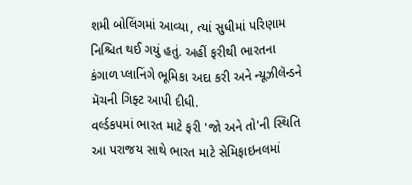શમી બોલિંગમાં આવ્યા, ત્યાં સુધીમાં પરિણામ નિશ્ચિત થઈ ગયું હતું. અહીં ફરીથી ભારતના કંગાળ પ્લાનિંગે ભૂમિકા અદા કરી અને ન્યૂઝીલૅન્ડને મૅચની ગિફ્ટ આપી દીધી.
વર્લ્ડકપમાં ભારત માટે ફરી 'જો અને તો'ની સ્થિતિ
આ પરાજય સાથે ભારત માટે સેમિફાઇનલમાં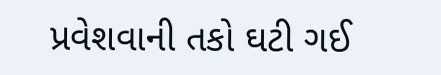પ્રવેશવાની તકો ઘટી ગઈ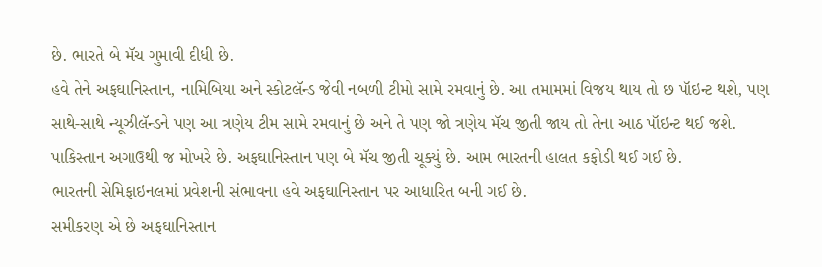છે. ભારતે બે મૅચ ગુમાવી દીધી છે.
હવે તેને અફઘાનિસ્તાન, નામિબિયા અને સ્કોટલૅન્ડ જેવી નબળી ટીમો સામે રમવાનું છે. આ તમામમાં વિજય થાય તો છ પૉઇન્ટ થશે, પણ સાથે-સાથે ન્યૂઝીલૅન્ડને પણ આ ત્રણેય ટીમ સામે રમવાનું છે અને તે પણ જો ત્રણેય મૅચ જીતી જાય તો તેના આઠ પૉઇન્ટ થઈ જશે.
પાકિસ્તાન અગાઉથી જ મોખરે છે. અફઘાનિસ્તાન પણ બે મૅચ જીતી ચૂક્યું છે. આમ ભારતની હાલત કફોડી થઈ ગઈ છે.
ભારતની સેમિફાઇનલમાં પ્રવેશની સંભાવના હવે અફઘાનિસ્તાન પર આધારિત બની ગઈ છે.
સમીકરણ એ છે અફઘાનિસ્તાન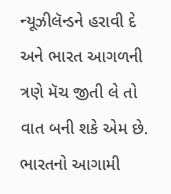ન્યૂઝીલૅન્ડને હરાવી દે અને ભારત આગળની ત્રણે મૅચ જીતી લે તો વાત બની શકે એમ છે. ભારતનો આગામી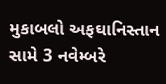મુકાબલો અફઘાનિસ્તાન સામે 3 નવેમ્બરે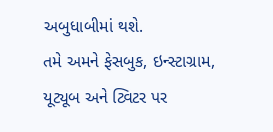અબુધાબીમાં થશે.
તમે અમને ફેસબુક, ઇન્સ્ટાગ્રામ, યૂટ્યૂબ અને ટ્વિટર પર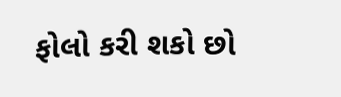ફોલો કરી શકો છો